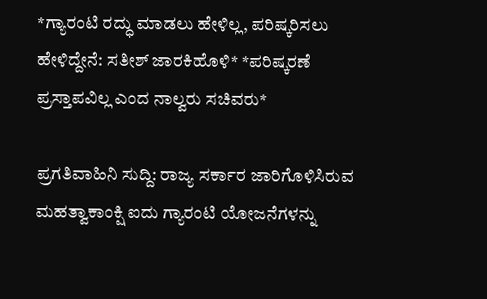*ಗ್ಯಾರಂಟಿ ರದ್ಧು ಮಾಡಲು ಹೇಳಿಲ್ಲ, ಪರಿಷ್ಕರಿಸಲು ಹೇಳಿದ್ದೇನೆ: ಸತೀಶ್ ಜಾರಕಿಹೊಳಿ* *ಪರಿಷ್ಕರಣೆ ಪ್ರಸ್ತಾಪವಿಲ್ಲ ಎಂದ ನಾಲ್ವರು ಸಚಿವರು*

ಪ್ರಗತಿವಾಹಿನಿ ಸುದ್ದಿ: ರಾಜ್ಯ ಸರ್ಕಾರ ಜಾರಿಗೊಳಿಸಿರುವ ಮಹತ್ವಾಕಾಂಕ್ಷಿ ಐದು ಗ್ಯಾರಂಟಿ ಯೋಜನೆಗಳನ್ನು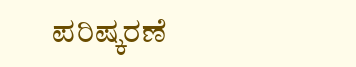ಪರಿಷ್ಕರಣೆ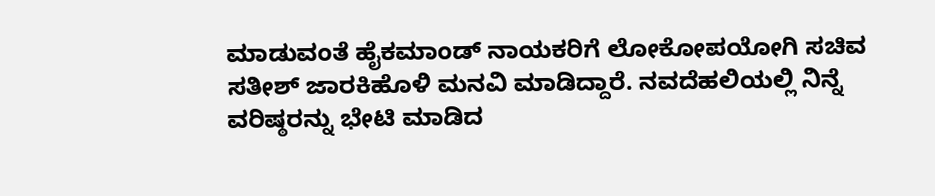ಮಾಡುವಂತೆ ಹೈಕಮಾಂಡ್ ನಾಯಕರಿಗೆ ಲೋಕೋಪಯೋಗಿ ಸಚಿವ ಸತೀಶ್ ಜಾರಕಿಹೊಳಿ ಮನವಿ ಮಾಡಿದ್ದಾರೆ. ನವದೆಹಲಿಯಲ್ಲಿ ನಿನ್ನೆ ವರಿಷ್ಠರನ್ನು ಭೇಟಿ ಮಾಡಿದ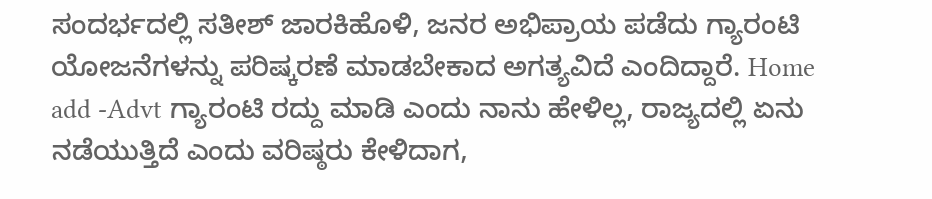ಸಂದರ್ಭದಲ್ಲಿ ಸತೀಶ್ ಜಾರಕಿಹೊಳಿ, ಜನರ ಅಭಿಪ್ರಾಯ ಪಡೆದು ಗ್ಯಾರಂಟಿ ಯೋಜನೆಗಳನ್ನು ಪರಿಷ್ಕರಣೆ ಮಾಡಬೇಕಾದ ಅಗತ್ಯವಿದೆ ಎಂದಿದ್ದಾರೆ. Home add -Advt ಗ್ಯಾರಂಟಿ ರದ್ದು ಮಾಡಿ ಎಂದು ನಾನು ಹೇಳಿಲ್ಲ, ರಾಜ್ಯದಲ್ಲಿ ಏನು ನಡೆಯುತ್ತಿದೆ ಎಂದು ವರಿಷ್ಠರು ಕೇಳಿದಾಗ,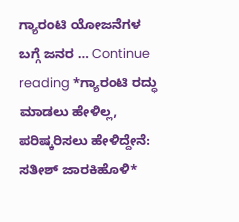ಗ್ಯಾರಂಟಿ ಯೋಜನೆಗಳ ಬಗ್ಗೆ ಜನರ … Continue reading *ಗ್ಯಾರಂಟಿ ರದ್ಧು ಮಾಡಲು ಹೇಳಿಲ್ಲ, ಪರಿಷ್ಕರಿಸಲು ಹೇಳಿದ್ದೇನೆ: ಸತೀಶ್ ಜಾರಕಿಹೊಳಿ*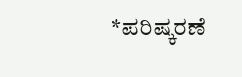*ಪರಿಷ್ಕರಣೆ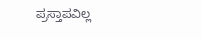ಪ್ರಸ್ತಾಪವಿಲ್ಲ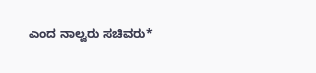ಎಂದ ನಾಲ್ವರು ಸಚಿವರು*